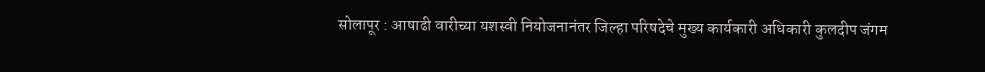सोलापूर : आषाढी वारीच्या यशस्वी नियोजनानंतर जिल्हा परिषदेचे मुख्य कार्यकारी अधिकारी कुलदीप जंगम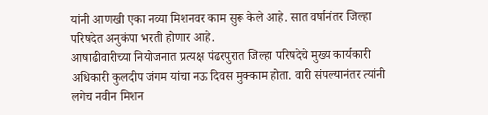यांनी आणखी एका नव्या मिशनवर काम सुरू केले आहे. सात वर्षानंतर जिल्हा परिषदेत अनुकंपा भरती होणार आहे.
आषाढीवारीच्या नियोजनात प्रत्यक्ष पंढरपुरात जिल्हा परिषदेचे मुख्य कार्यकारी अधिकारी कुलदीप जंगम यांचा नऊ दिवस मुक्काम होता. वारी संपल्यानंतर त्यांनी लगेच नवीन मिशन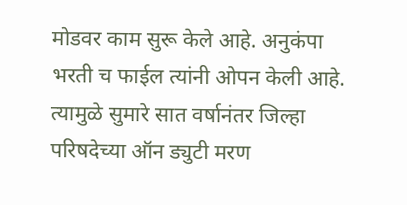मोडवर काम सुरू केले आहे. अनुकंपा भरती च फाईल त्यांनी ओपन केली आहे. त्यामुळे सुमारे सात वर्षानंतर जिल्हा परिषदेच्या ऑन ड्युटी मरण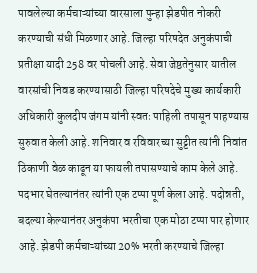पावलेल्या कर्मचाऱ्यांच्या वारसाला पुन्हा झेडपीत नोकरी करण्याची संधी मिळणार आहे. जिल्हा परिषदेत अनुकंपाची प्रतीक्षा यादी 258 वर पोचली आहे. सेवा जेष्ठतेनुसार यातील वारसांची निवड करण्यासाठी जिल्हा परिषदेचे मुख्य कार्यकारी अधिकारी कुलदीप जंगम यांनी स्वतः पाहिली तपासून पाहण्यास सुरुवात केली आहे. शनिवार व रविवारच्या सुट्टीत त्यांनी निवांत ठिकाणी वेळ काढून या फायली तपासण्याचे काम केले आहे. पदभार घेतल्यानंतर त्यांनी एक टप्पा पूर्ण केला आहे. पदोन्नती, बदल्या केल्यानंतर अनुकंपा भरतीचा एक मोठा टप्पा पार होणार आहे. झेडपी कर्मचाऱ्यांच्या 20% भरती करण्याचे जिल्हा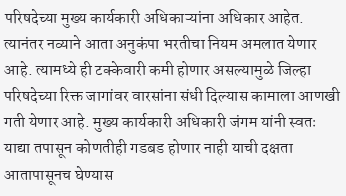परिषदेच्या मुख्य कार्यकारी अधिकाऱ्यांना अधिकार आहेत. त्यानंतर नव्याने आता अनुकंपा भरतीचा नियम अमलात येणार आहे. त्यामध्ये ही टक्केवारी कमी होणार असल्यामुळे जिल्हा परिषदेच्या रिक्त जागांवर वारसांना संधी दिल्यास कामाला आणखी गती येणार आहे. मुख्य कार्यकारी अधिकारी जंगम यांनी स्वतः याद्या तपासून कोणतीही गडबड होणार नाही याची दक्षता आतापासूनच घेण्यास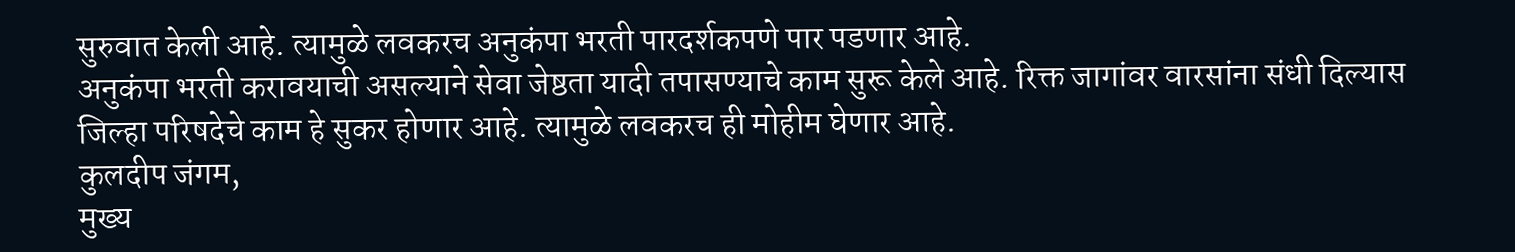सुरुवात केली आहे. त्यामुळे लवकरच अनुकंपा भरती पारदर्शकपणे पार पडणार आहे.
अनुकंपा भरती करावयाची असल्याने सेवा जेष्ठता यादी तपासण्याचे काम सुरू केले आहे. रिक्त जागांवर वारसांना संधी दिल्यास जिल्हा परिषदेचे काम हे सुकर होणार आहे. त्यामुळे लवकरच ही मोहीम घेणार आहे.
कुलदीप जंगम,
मुख्य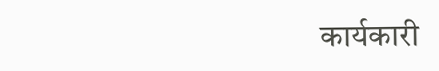कार्यकारी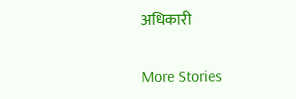अधिकारी

More Stories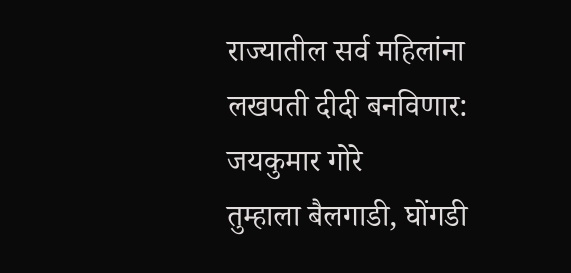राज्यातील सर्व महिलांना लखपती दीदी बनविणार: जयकुमार गोरे
तुम्हाला बैलगाडी, घोंगडी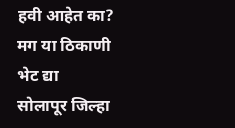हवी आहेत का? मग या ठिकाणी भेट द्या
सोलापूर जिल्हा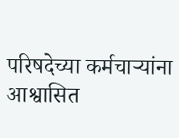परिषदेच्या कर्मचाऱ्यांना आश्वासित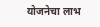योजनेचा लाभ